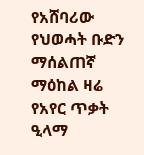የአሸባሪው የህወሓት ቡድን ማሰልጠኛ ማዕከል ዛሬ የአየር ጥቃት ዒላማ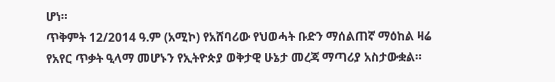ሆነ።
ጥቅምት 12/2014 ዓ.ም (አሚኮ) የአሸባሪው የህወሓት ቡድን ማሰልጠኛ ማዕከል ዛሬ የአየር ጥቃት ዒላማ መሆኑን የኢትዮጵያ ወቅታዊ ሁኔታ መረጃ ማጣሪያ አስታውቋል።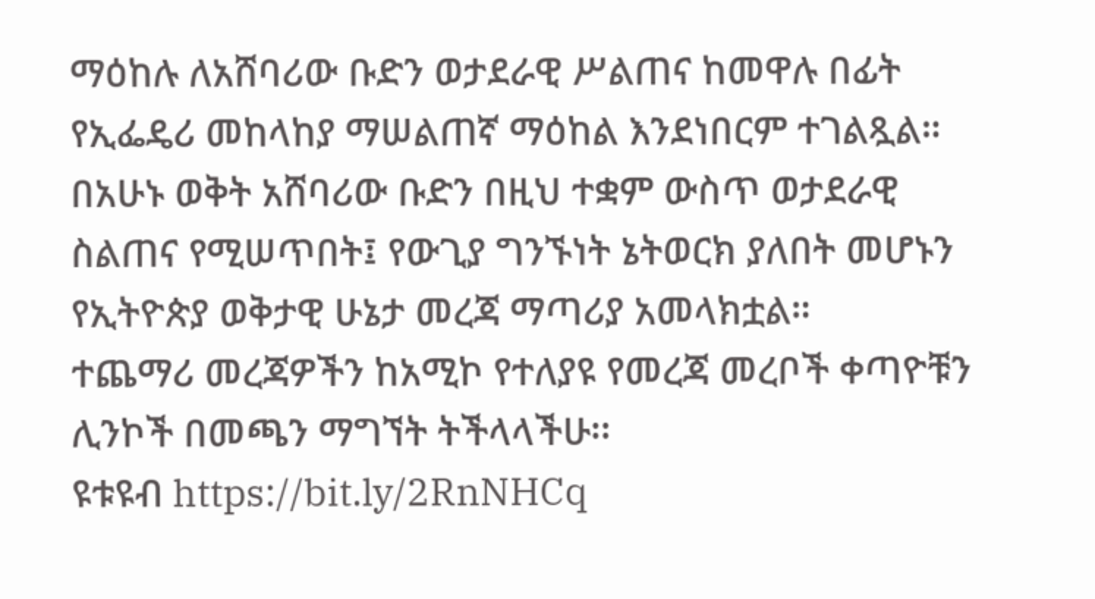ማዕከሉ ለአሸባሪው ቡድን ወታደራዊ ሥልጠና ከመዋሉ በፊት የኢፌዴሪ መከላከያ ማሠልጠኛ ማዕከል እንደነበርም ተገልጿል።
በአሁኑ ወቅት አሸባሪው ቡድን በዚህ ተቋም ውስጥ ወታደራዊ ስልጠና የሚሠጥበት፤ የውጊያ ግንኙነት ኔትወርክ ያለበት መሆኑን የኢትዮጵያ ወቅታዊ ሁኔታ መረጃ ማጣሪያ አመላክቷል።
ተጨማሪ መረጃዎችን ከአሚኮ የተለያዩ የመረጃ መረቦች ቀጣዮቹን ሊንኮች በመጫን ማግኘት ትችላላችሁ፡፡
ዩቱዩብ https://bit.ly/2RnNHCq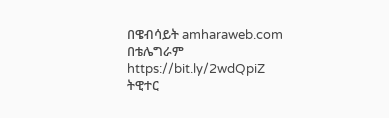በዌብሳይት amharaweb.com
በቴሌግራም https://bit.ly/2wdQpiZ
ትዊተር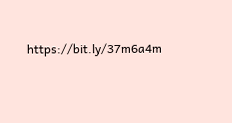https://bit.ly/37m6a4m